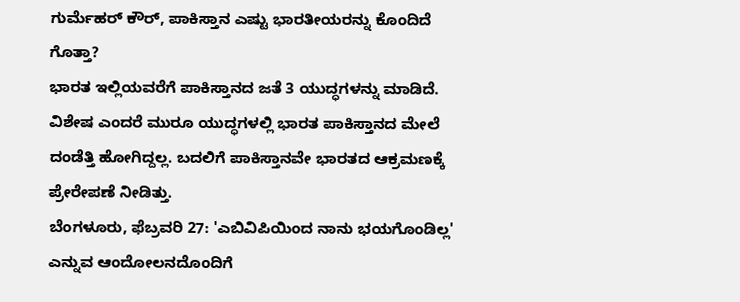ಗುರ್ಮೆಹರ್ ಕೌರ್, ಪಾಕಿಸ್ತಾನ ಎಷ್ಟು ಭಾರತೀಯರನ್ನು ಕೊಂದಿದೆ ಗೊತ್ತಾ?
ಭಾರತ ಇಲ್ಲಿಯವರೆಗೆ ಪಾಕಿಸ್ತಾನದ ಜತೆ 3 ಯುದ್ಧಗಳನ್ನು ಮಾಡಿದೆ. ವಿಶೇಷ ಎಂದರೆ ಮುರೂ ಯುದ್ಧಗಳಲ್ಲಿ ಭಾರತ ಪಾಕಿಸ್ತಾನದ ಮೇಲೆ ದಂಡೆತ್ತಿ ಹೋಗಿದ್ದಲ್ಲ. ಬದಲಿಗೆ ಪಾಕಿಸ್ತಾನವೇ ಭಾರತದ ಆಕ್ರಮಣಕ್ಕೆ ಪ್ರೇರೇಪಣೆ ನೀಡಿತ್ತು.
ಬೆಂಗಳೂರು, ಫೆಬ್ರವರಿ 27: 'ಎಬಿವಿಪಿಯಿಂದ ನಾನು ಭಯಗೊಂಡಿಲ್ಲ' ಎನ್ನುವ ಆಂದೋಲನದೊಂದಿಗೆ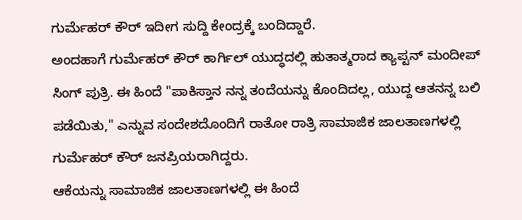ಗುರ್ಮೆಹರ್ ಕೌರ್ ಇದೀಗ ಸುದ್ದಿ ಕೇಂದ್ರಕ್ಕೆ ಬಂದಿದ್ದಾರೆ.
ಅಂದಹಾಗೆ ಗುರ್ಮೆಹರ್ ಕೌರ್ ಕಾರ್ಗಿಲ್ ಯುದ್ಧದಲ್ಲಿ ಹುತಾತ್ಮರಾದ ಕ್ಯಾಪ್ಟನ್ ಮಂದೀಪ್ ಸಿಂಗ್ ಪುತ್ರಿ. ಈ ಹಿಂದೆ "ಪಾಕಿಸ್ತಾನ ನನ್ನ ತಂದೆಯನ್ನು ಕೊಂದಿದಲ್ಲ, ಯುದ್ದ ಆತನನ್ನ ಬಲಿ ಪಡೆಯಿತು," ಎನ್ನುವ ಸಂದೇಶದೊಂದಿಗೆ ರಾತೋ ರಾತ್ರಿ ಸಾಮಾಜಿಕ ಜಾಲತಾಣಗಳಲ್ಲಿ ಗುರ್ಮೆಹರ್ ಕೌರ್ ಜನಪ್ರಿಯರಾಗಿದ್ದರು.
ಆಕೆಯನ್ನು ಸಾಮಾಜಿಕ ಜಾಲತಾಣಗಳಲ್ಲಿ ಈ ಹಿಂದೆ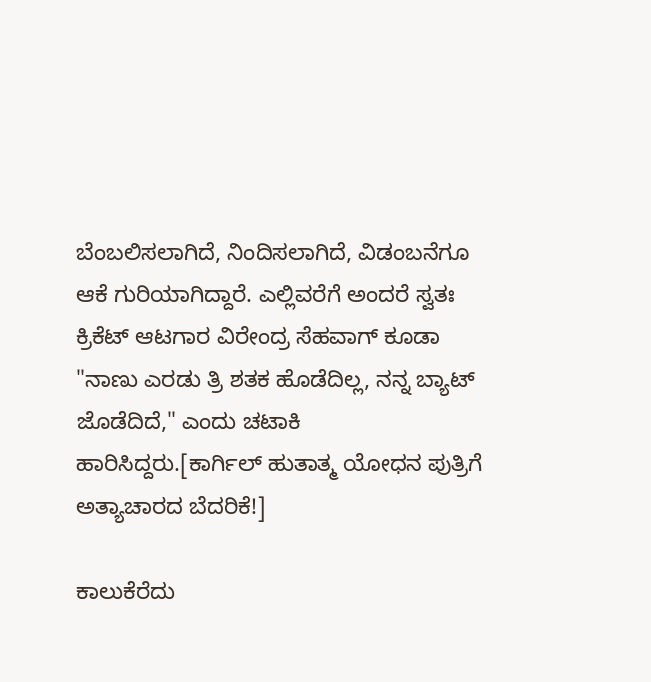ಬೆಂಬಲಿಸಲಾಗಿದೆ, ನಿಂದಿಸಲಾಗಿದೆ, ವಿಡಂಬನೆಗೂ ಆಕೆ ಗುರಿಯಾಗಿದ್ದಾರೆ. ಎಲ್ಲಿವರೆಗೆ ಅಂದರೆ ಸ್ವತಃ ಕ್ರಿಕೆಟ್ ಆಟಗಾರ ವಿರೇಂದ್ರ ಸೆಹವಾಗ್ ಕೂಡಾ "ನಾಣು ಎರಡು ತ್ರಿ ಶತಕ ಹೊಡೆದಿಲ್ಲ, ನನ್ನ ಬ್ಯಾಟ್ ಜೊಡೆದಿದೆ," ಎಂದು ಚಟಾಕಿ ಹಾರಿಸಿದ್ದರು.[ಕಾರ್ಗಿಲ್ ಹುತಾತ್ಮ ಯೋಧನ ಪುತ್ರಿಗೆ ಅತ್ಯಾಚಾರದ ಬೆದರಿಕೆ!]

ಕಾಲುಕೆರೆದು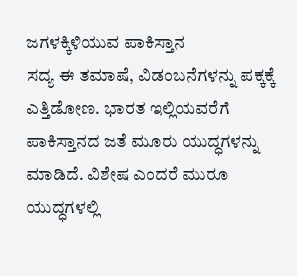ಜಗಳಕ್ಕಿಳಿಯುವ ಪಾಕಿಸ್ತಾನ
ಸದ್ಯ ಈ ತಮಾಷೆ, ವಿಡಂಬನೆಗಳನ್ನು ಪಕ್ಕಕ್ಕೆ ಎತ್ತಿಡೋಣ. ಭಾರತ ಇಲ್ಲಿಯವರೆಗೆ ಪಾಕಿಸ್ತಾನದ ಜತೆ ಮೂರು ಯುದ್ಧಗಳನ್ನು ಮಾಡಿದೆ. ವಿಶೇಷ ಎಂದರೆ ಮುರೂ ಯುದ್ಧಗಳಲ್ಲಿ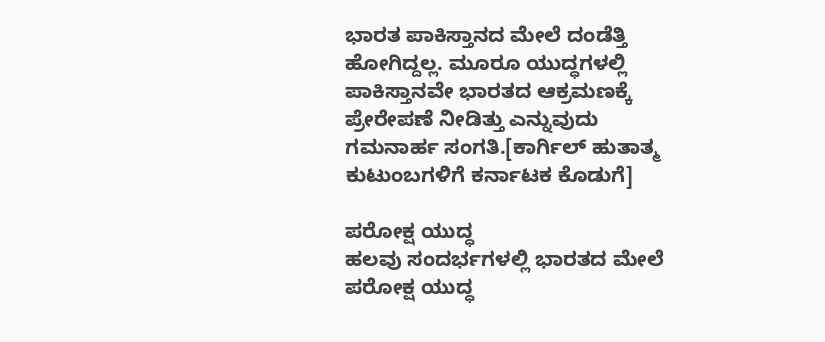ಭಾರತ ಪಾಕಿಸ್ತಾನದ ಮೇಲೆ ದಂಡೆತ್ತಿ ಹೋಗಿದ್ದಲ್ಲ. ಮೂರೂ ಯುದ್ಧಗಳಲ್ಲಿ ಪಾಕಿಸ್ತಾನವೇ ಭಾರತದ ಆಕ್ರಮಣಕ್ಕೆ ಪ್ರೇರೇಪಣೆ ನೀಡಿತ್ತು ಎನ್ನುವುದು ಗಮನಾರ್ಹ ಸಂಗತಿ.[ಕಾರ್ಗಿಲ್ ಹುತಾತ್ಮ ಕುಟುಂಬಗಳಿಗೆ ಕರ್ನಾಟಕ ಕೊಡುಗೆ]

ಪರೋಕ್ಷ ಯುದ್ಧ
ಹಲವು ಸಂದರ್ಭಗಳಲ್ಲಿ ಭಾರತದ ಮೇಲೆ ಪರೋಕ್ಷ ಯುದ್ಧ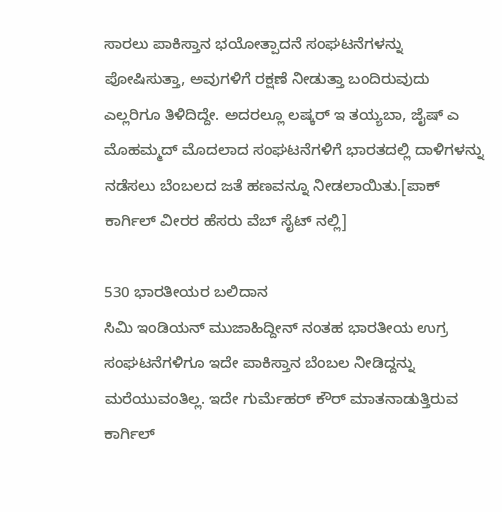ಸಾರಲು ಪಾಕಿಸ್ತಾನ ಭಯೋತ್ಪಾದನೆ ಸಂಘಟನೆಗಳನ್ನು ಪೋಷಿಸುತ್ತಾ, ಅವುಗಳಿಗೆ ರಕ್ಷಣೆ ನೀಡುತ್ತಾ ಬಂದಿರುವುದು ಎಲ್ಲರಿಗೂ ತಿಳಿದಿದ್ದೇ. ಅದರಲ್ಲೂ ಲಷ್ಕರ್ ಇ ತಯ್ಯಬಾ, ಜೈಷ್ ಎ ಮೊಹಮ್ಮದ್ ಮೊದಲಾದ ಸಂಘಟನೆಗಳಿಗೆ ಭಾರತದಲ್ಲಿ ದಾಳಿಗಳನ್ನು ನಡೆಸಲು ಬೆಂಬಲದ ಜತೆ ಹಣವನ್ನೂ ನೀಡಲಾಯಿತು.[ಪಾಕ್ ಕಾರ್ಗಿಲ್ ವೀರರ ಹೆಸರು ವೆಬ್ ಸೈಟ್ ನಲ್ಲಿ]

530 ಭಾರತೀಯರ ಬಲಿದಾನ
ಸಿಮಿ ಇಂಡಿಯನ್ ಮುಜಾಹಿದ್ದೀನ್ ನಂತಹ ಭಾರತೀಯ ಉಗ್ರ ಸಂಘಟನೆಗಳಿಗೂ ಇದೇ ಪಾಕಿಸ್ತಾನ ಬೆಂಬಲ ನೀಡಿದ್ದನ್ನು ಮರೆಯುವಂತಿಲ್ಲ. ಇದೇ ಗುರ್ಮೆಹರ್ ಕೌರ್ ಮಾತನಾಡುತ್ತಿರುವ ಕಾರ್ಗಿಲ್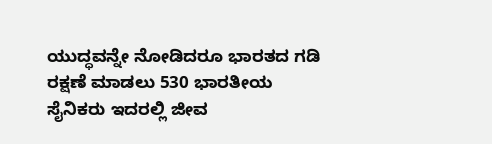ಯುದ್ಧವನ್ನೇ ನೋಡಿದರೂ ಭಾರತದ ಗಡಿ ರಕ್ಷಣೆ ಮಾಡಲು 530 ಭಾರತೀಯ ಸೈನಿಕರು ಇದರಲ್ಲಿ ಜೀವ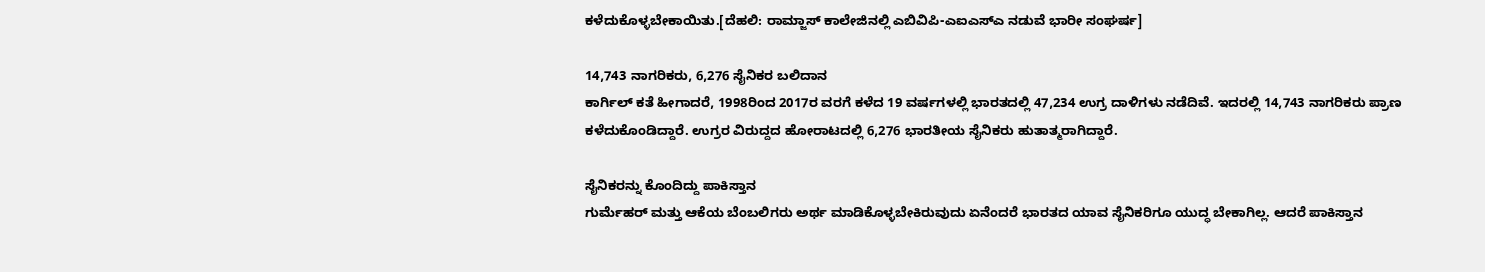ಕಳೆದುಕೊಳ್ಳಬೇಕಾಯಿತು.[ದೆಹಲಿ: ರಾಮ್ಜಾಸ್ ಕಾಲೇಜಿನಲ್ಲಿ ಎಬಿವಿಪಿ-ಎಐಎಸ್ಎ ನಡುವೆ ಭಾರೀ ಸಂಘರ್ಷ]

14,743 ನಾಗರಿಕರು, 6,276 ಸೈನಿಕರ ಬಲಿದಾನ
ಕಾರ್ಗಿಲ್ ಕತೆ ಹೀಗಾದರೆ, 1998ರಿಂದ 2017ರ ವರಗೆ ಕಳೆದ 19 ವರ್ಷಗಳಲ್ಲಿ ಭಾರತದಲ್ಲಿ 47,234 ಉಗ್ರ ದಾಳಿಗಳು ನಡೆದಿವೆ. ಇದರಲ್ಲಿ 14,743 ನಾಗರಿಕರು ಪ್ರಾಣ ಕಳೆದುಕೊಂಡಿದ್ದಾರೆ. ಉಗ್ರರ ವಿರುದ್ದದ ಹೋರಾಟದಲ್ಲಿ 6,276 ಭಾರತೀಯ ಸೈನಿಕರು ಹುತಾತ್ಮರಾಗಿದ್ದಾರೆ.

ಸೈನಿಕರನ್ನು ಕೊಂದಿದ್ದು ಪಾಕಿಸ್ತಾನ
ಗುರ್ಮೆಹರ್ ಮತ್ತು ಆಕೆಯ ಬೆಂಬಲಿಗರು ಅರ್ಥ ಮಾಡಿಕೊಳ್ಳಬೇಕಿರುವುದು ಏನೆಂದರೆ ಭಾರತದ ಯಾವ ಸೈನಿಕರಿಗೂ ಯುದ್ಧ ಬೇಕಾಗಿಲ್ಲ. ಆದರೆ ಪಾಕಿಸ್ತಾನ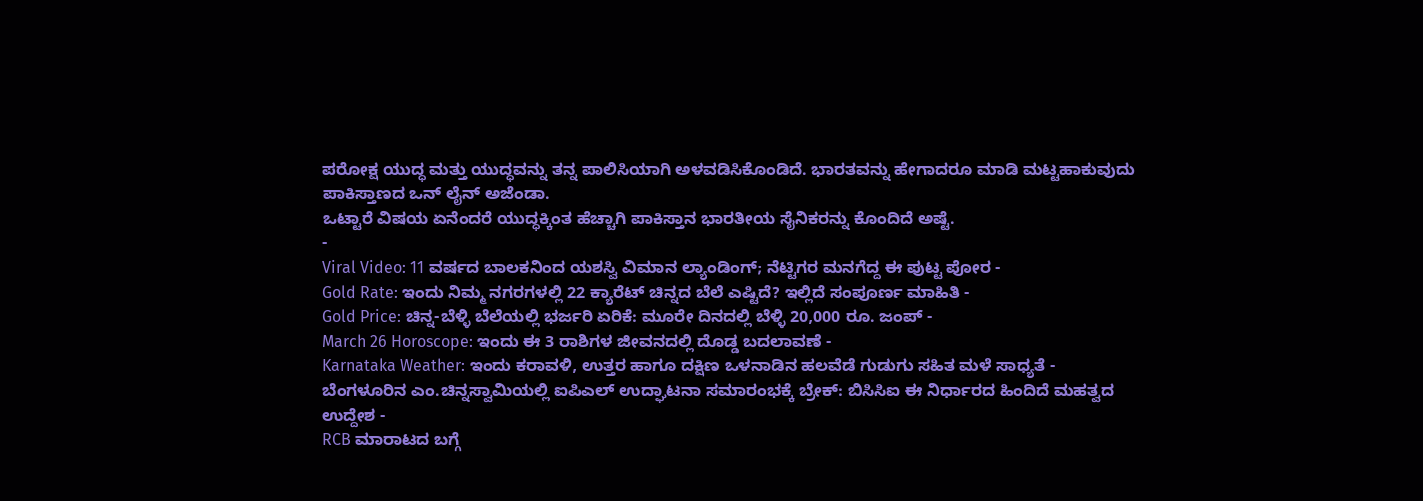ಪರೋಕ್ಷ ಯುದ್ಧ ಮತ್ತು ಯುದ್ಧವನ್ನು ತನ್ನ ಪಾಲಿಸಿಯಾಗಿ ಅಳವಡಿಸಿಕೊಂಡಿದೆ. ಭಾರತವನ್ನು ಹೇಗಾದರೂ ಮಾಡಿ ಮಟ್ಟಹಾಕುವುದು ಪಾಕಿಸ್ತಾಣದ ಒನ್ ಲೈನ್ ಅಜೆಂಡಾ.
ಒಟ್ಟಾರೆ ವಿಷಯ ಏನೆಂದರೆ ಯುದ್ಧಕ್ಕಿಂತ ಹೆಚ್ಚಾಗಿ ಪಾಕಿಸ್ತಾನ ಭಾರತೀಯ ಸೈನಿಕರನ್ನು ಕೊಂದಿದೆ ಅಷ್ಟೆ.
-
Viral Video: 11 ವರ್ಷದ ಬಾಲಕನಿಂದ ಯಶಸ್ವಿ ವಿಮಾನ ಲ್ಯಾಂಡಿಂಗ್; ನೆಟ್ಟಿಗರ ಮನಗೆದ್ದ ಈ ಪುಟ್ಟ ಪೋರ -
Gold Rate: ಇಂದು ನಿಮ್ಮ ನಗರಗಳಲ್ಲಿ 22 ಕ್ಯಾರೆಟ್ ಚಿನ್ನದ ಬೆಲೆ ಎಷ್ಟಿದೆ? ಇಲ್ಲಿದೆ ಸಂಪೂರ್ಣ ಮಾಹಿತಿ -
Gold Price: ಚಿನ್ನ-ಬೆಳ್ಳಿ ಬೆಲೆಯಲ್ಲಿ ಭರ್ಜರಿ ಏರಿಕೆ: ಮೂರೇ ದಿನದಲ್ಲಿ ಬೆಳ್ಳಿ 20,000 ರೂ. ಜಂಪ್ -
March 26 Horoscope: ಇಂದು ಈ 3 ರಾಶಿಗಳ ಜೀವನದಲ್ಲಿ ದೊಡ್ಡ ಬದಲಾವಣೆ -
Karnataka Weather: ಇಂದು ಕರಾವಳಿ, ಉತ್ತರ ಹಾಗೂ ದಕ್ಷಿಣ ಒಳನಾಡಿನ ಹಲವೆಡೆ ಗುಡುಗು ಸಹಿತ ಮಳೆ ಸಾಧ್ಯತೆ -
ಬೆಂಗಳೂರಿನ ಎಂ.ಚಿನ್ನಸ್ವಾಮಿಯಲ್ಲಿ ಐಪಿಎಲ್ ಉದ್ಘಾಟನಾ ಸಮಾರಂಭಕ್ಕೆ ಬ್ರೇಕ್: ಬಿಸಿಸಿಐ ಈ ನಿರ್ಧಾರದ ಹಿಂದಿದೆ ಮಹತ್ವದ ಉದ್ದೇಶ -
RCB ಮಾರಾಟದ ಬಗ್ಗೆ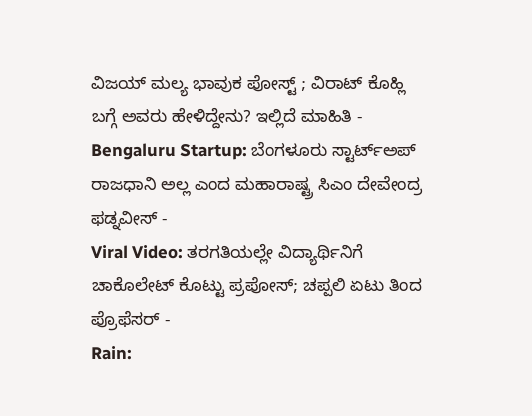ವಿಜಯ್ ಮಲ್ಯ ಭಾವುಕ ಪೋಸ್ಟ್ ; ವಿರಾಟ್ ಕೊಹ್ಲಿ ಬಗ್ಗೆ ಅವರು ಹೇಳಿದ್ದೇನು? ಇಲ್ಲಿದೆ ಮಾಹಿತಿ -
Bengaluru Startup: ಬೆಂಗಳೂರು ಸ್ಟಾರ್ಟ್ಅಪ್ ರಾಜಧಾನಿ ಅಲ್ಲ ಎಂದ ಮಹಾರಾಷ್ಟ್ರ ಸಿಎಂ ದೇವೇಂದ್ರ ಫಡ್ನವೀಸ್ -
Viral Video: ತರಗತಿಯಲ್ಲೇ ವಿದ್ಯಾರ್ಥಿನಿಗೆ ಚಾಕೊಲೇಟ್ ಕೊಟ್ಟು ಪ್ರಪೋಸ್; ಚಪ್ಪಲಿ ಏಟು ತಿಂದ ಪ್ರೊಫೆಸರ್ -
Rain: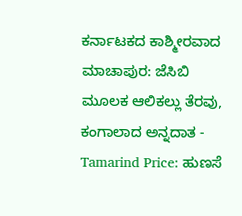ಕರ್ನಾಟಕದ ಕಾಶ್ಮೀರವಾದ ಮಾಚಾಪುರ: ಜೆಸಿಬಿ ಮೂಲಕ ಆಲಿಕಲ್ಲು ತೆರವು, ಕಂಗಾಲಾದ ಅನ್ನದಾತ -
Tamarind Price: ಹುಣಸೆ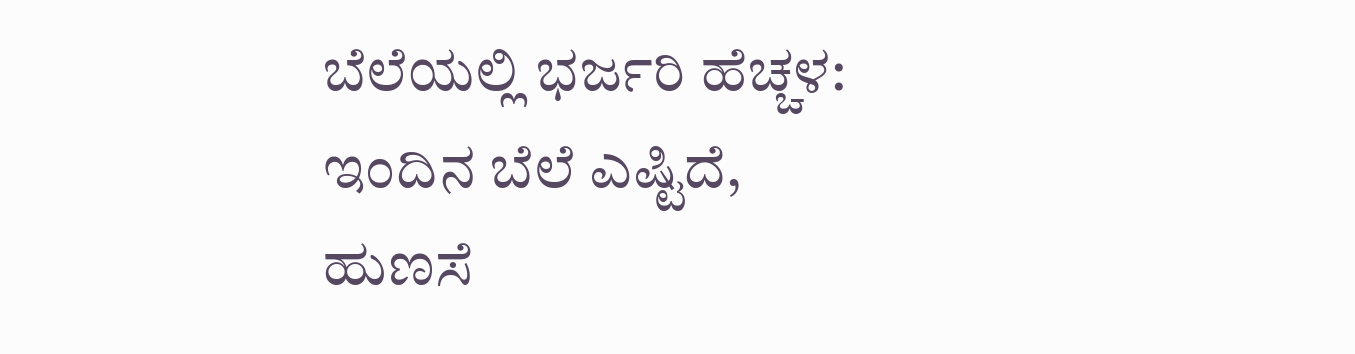ಬೆಲೆಯಲ್ಲಿ ಭರ್ಜರಿ ಹೆಚ್ಚಳ: ಇಂದಿನ ಬೆಲೆ ಎಷ್ಟಿದೆ, ಹುಣಸೆ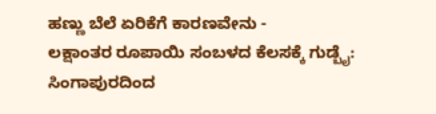ಹಣ್ಣು ಬೆಲೆ ಏರಿಕೆಗೆ ಕಾರಣವೇನು -
ಲಕ್ಷಾಂತರ ರೂಪಾಯಿ ಸಂಬಳದ ಕೆಲಸಕ್ಕೆ ಗುಡ್ಬೈ: ಸಿಂಗಾಪುರದಿಂದ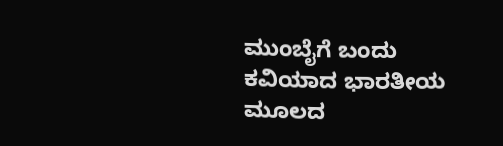ಮುಂಬೈಗೆ ಬಂದು ಕವಿಯಾದ ಭಾರತೀಯ ಮೂಲದ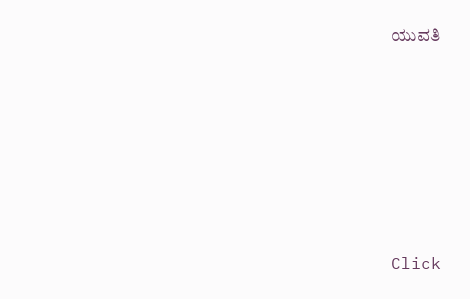ಯುವತಿ












Click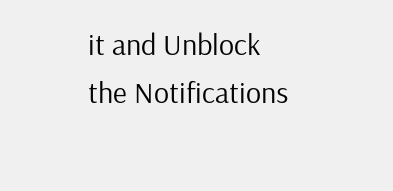it and Unblock the Notifications